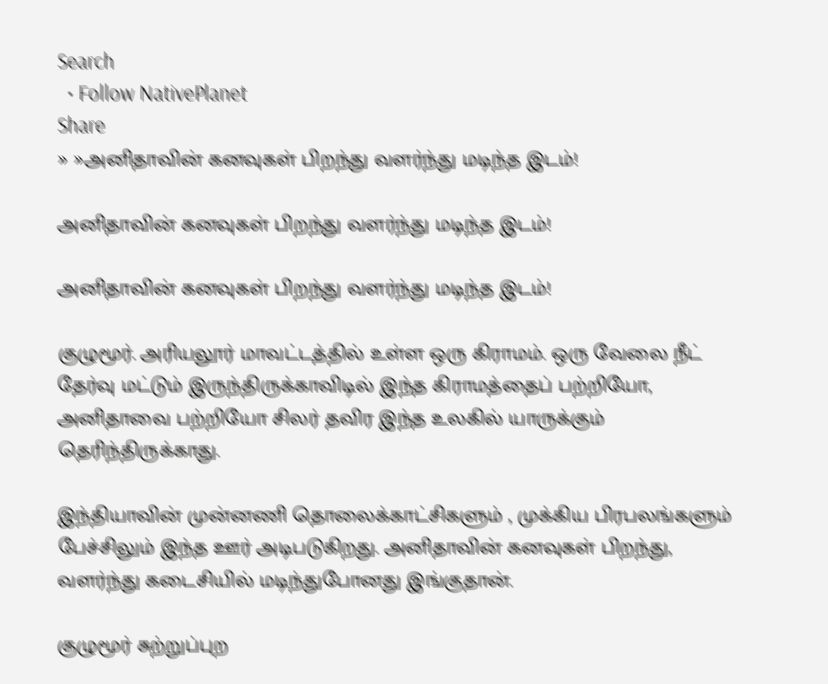Search
  • Follow NativePlanet
Share
» »அனிதாவின் கனவுகள் பிறந்து வளர்ந்து மடிந்த இடம்!

அனிதாவின் கனவுகள் பிறந்து வளர்ந்து மடிந்த இடம்!

அனிதாவின் கனவுகள் பிறந்து வளர்ந்து மடிந்த இடம்!

குழுமூர். அரியலூர் மாவட்டத்தில் உள்ள ஒரு கிராமம். ஒரு வேலை நீட் தேர்வு மட்டும் இருந்திருக்காவிடில் இந்த கிராமத்தைப் பற்றியோ, அனிதாவை பற்றியோ சிலர் தவிர இந்த உலகில் யாருக்கும் தெரிந்திருக்காது.

இந்தியாவின் முன்னணி தொலைக்காட்சிகளும் , முக்கிய பிரபலங்களும் பேச்சிலும் இந்த ஊர் அடிபடுகிறது. அனிதாவின் கனவுகள் பிறந்து, வளர்ந்து கடைசியில் மடிந்துபோனது இங்குதான்.

குழுமூர் சுற்றுப்புற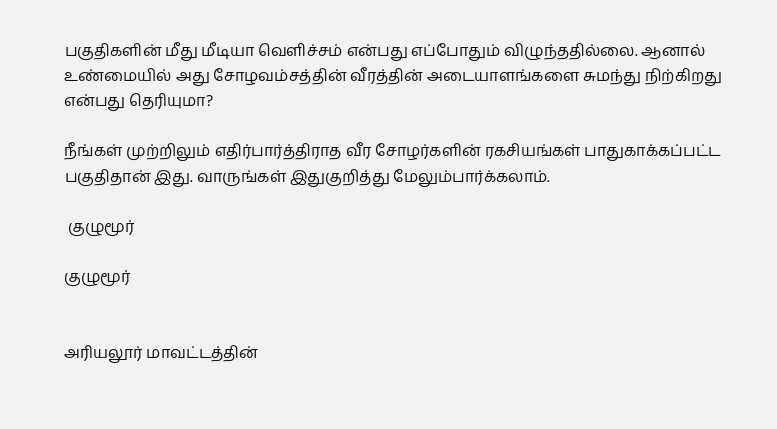பகுதிகளின் மீது மீடியா வெளிச்சம் என்பது எப்போதும் விழுந்ததில்லை. ஆனால் உண்மையில் அது சோழவம்சத்தின் வீரத்தின் அடையாளங்களை சுமந்து நிற்கிறது என்பது தெரியுமா?

நீங்கள் முற்றிலும் எதிர்பார்த்திராத வீர சோழர்களின் ரகசியங்கள் பாதுகாக்கப்பட்ட பகுதிதான் இது. வாருங்கள் இதுகுறித்து மேலும்பார்க்கலாம்.

 குழுமூர்

குழுமூர்


அரியலூர் மாவட்டத்தின்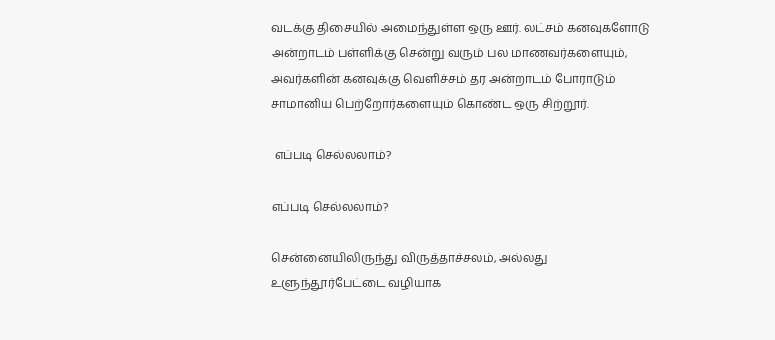வடக்கு திசையில் அமைந்துள்ள ஒரு ஊர். லட்சம் கனவுகளோடு அன்றாடம் பள்ளிக்கு சென்று வரும் பல மாணவர்களையும், அவர்களின் கனவுக்கு வெளிச்சம் தர அன்றாடம் போராடும் சாமானிய பெற்றோர்களையும் கொண்ட ஒரு சிற்றூர்.

 எப்படி செல்லலாம்?

எப்படி செல்லலாம்?

சென்னையிலிருந்து விருத்தாச்சலம், அல்லது உளுந்தூர்பேட்டை வழியாக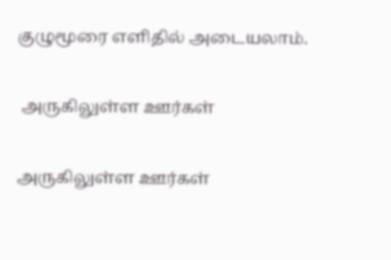குழுமூரை எளிதில் அடையலாம்.

 அருகிலுள்ள ஊர்கள்

அருகிலுள்ள ஊர்கள்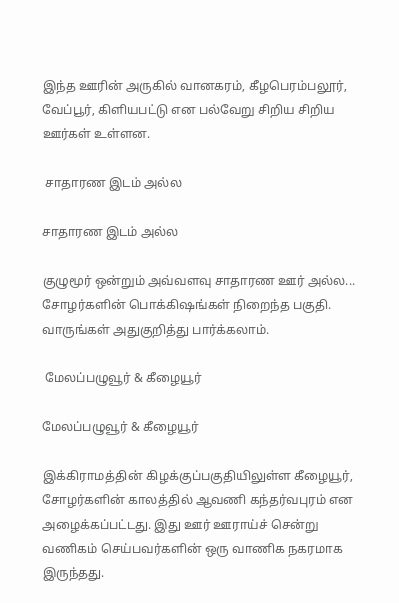இந்த ஊரின் அருகில் வானகரம், கீழபெரம்பலூர், வேப்பூர், கிளியபட்டு என பல்வேறு சிறிய சிறிய ஊர்கள் உள்ளன.

 சாதாரண இடம் அல்ல

சாதாரண இடம் அல்ல

குழுமூர் ஒன்றும் அவ்வளவு சாதாரண ஊர் அல்ல... சோழர்களின் பொக்கிஷங்கள் நிறைந்த பகுதி. வாருங்கள் அதுகுறித்து பார்க்கலாம்.

 மேலப்பழுவூர் & கீழையூர்

மேலப்பழுவூர் & கீழையூர்

இக்கிராமத்தின் கிழக்குப்பகுதியிலுள்ள கீழையூர், சோழர்களின் காலத்தில் ஆவணி கந்தர்வபுரம் என அழைக்கப்பட்டது. இது ஊர் ஊராய்ச் சென்று வணிகம் செய்பவர்களின் ஒரு வாணிக நகரமாக இருந்தது.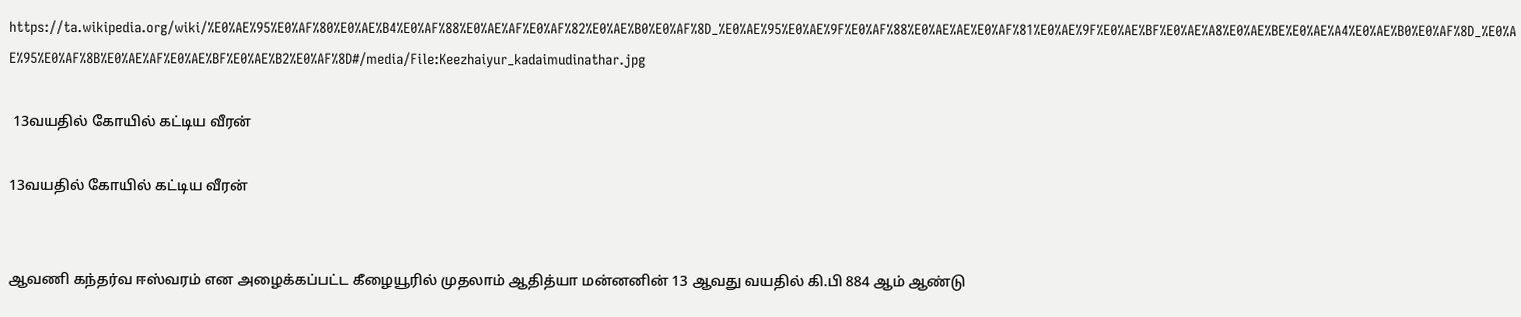https://ta.wikipedia.org/wiki/%E0%AE%95%E0%AF%80%E0%AE%B4%E0%AF%88%E0%AE%AF%E0%AF%82%E0%AE%B0%E0%AF%8D_%E0%AE%95%E0%AE%9F%E0%AF%88%E0%AE%AE%E0%AF%81%E0%AE%9F%E0%AE%BF%E0%AE%A8%E0%AE%BE%E0%AE%A4%E0%AE%B0%E0%AF%8D_%E0%AE%95%E0%AF%8B%E0%AE%AF%E0%AE%BF%E0%AE%B2%E0%AF%8D#/media/File:Keezhaiyur_kadaimudinathar.jpg

 13வயதில் கோயில் கட்டிய வீரன்

13வயதில் கோயில் கட்டிய வீரன்


ஆவணி கந்தர்வ ஈஸ்வரம் என அழைக்கப்பட்ட கீழையூரில் முதலாம் ஆதித்யா மன்னனின் 13 ஆவது வயதில் கி.பி 884 ஆம் ஆண்டு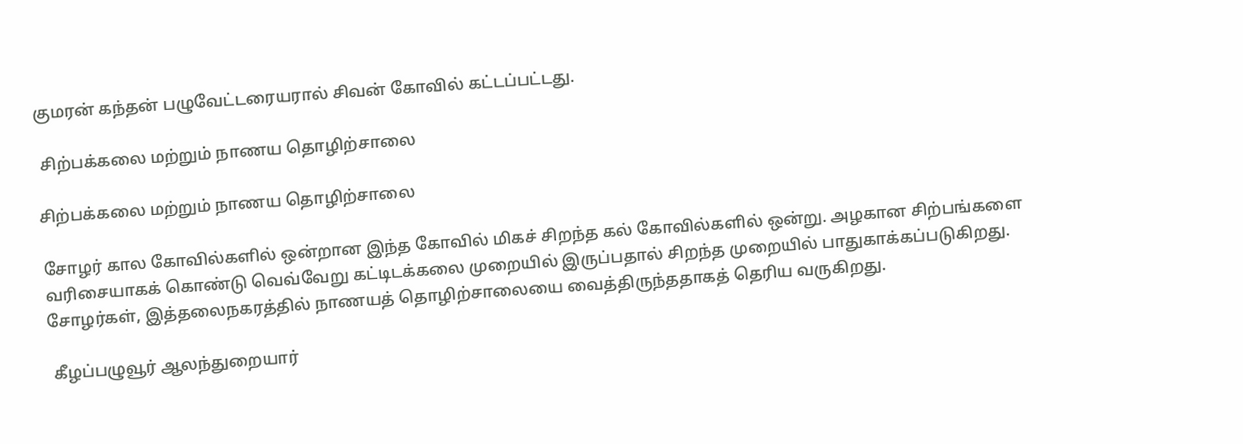குமரன் கந்தன் பழுவேட்டரையரால் சிவன் கோவில் கட்டப்பட்டது.

 சிற்பக்கலை மற்றும் நாணய தொழிற்சாலை

சிற்பக்கலை மற்றும் நாணய தொழிற்சாலை

சோழர் கால கோவில்களில் ஒன்றான இந்த கோவில் மிகச் சிறந்த கல் கோவில்களில் ஒன்று. அழகான சிற்பங்களை வரிசையாகக் கொண்டு வெவ்வேறு கட்டிடக்கலை முறையில் இருப்பதால் சிறந்த முறையில் பாதுகாக்கப்படுகிறது. சோழர்கள், இத்தலைநகரத்தில் நாணயத் தொழிற்சாலையை வைத்திருந்ததாகத் தெரிய வருகிறது.

 கீழப்பழுவூர் ஆலந்துறையார்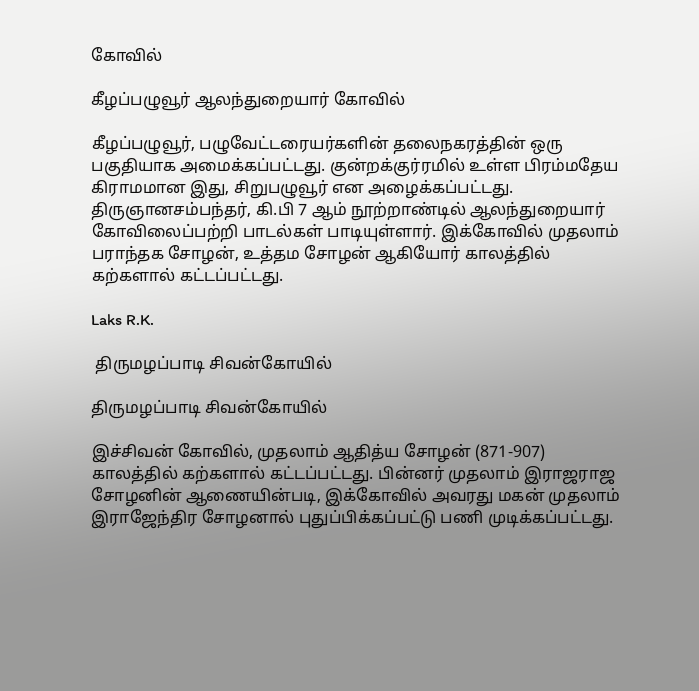கோவில்

கீழப்பழுவூர் ஆலந்துறையார் கோவில்

கீழப்பழுவூர், பழுவேட்டரையர்களின் தலைநகரத்தின் ஒரு பகுதியாக அமைக்கப்பட்டது. குன்றக்குர்ரமில் உள்ள பிரம்மதேய கிராமமான இது, சிறுபழுவூர் என அழைக்கப்பட்டது. திருஞானசம்பந்தர், கி.பி 7 ஆம் நூற்றாண்டில் ஆலந்துறையார் கோவிலைப்பற்றி பாடல்கள் பாடியுள்ளார். இக்கோவில் முதலாம் பராந்தக சோழன், உத்தம சோழன் ஆகியோர் காலத்தில் கற்களால் கட்டப்பட்டது.

Laks R.K.

 திருமழப்பாடி சிவன்கோயில்

திருமழப்பாடி சிவன்கோயில்

இச்சிவன் கோவில், முதலாம் ஆதித்ய சோழன் (871-907) காலத்தில் கற்களால் கட்டப்பட்டது. பின்னர் முதலாம் இராஜராஜ சோழனின் ஆணையின்படி, இக்கோவில் அவரது மகன் முதலாம் இராஜேந்திர சோழனால் புதுப்பிக்கப்பட்டு பணி முடிக்கப்பட்டது.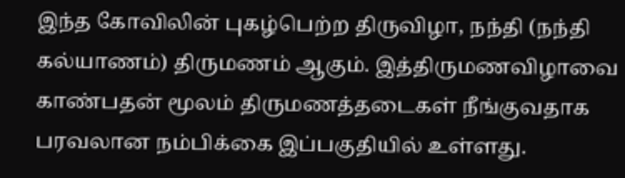இந்த கோவிலின் புகழ்பெற்ற திருவிழா, நந்தி (நந்தி கல்யாணம்) திருமணம் ஆகும். இத்திருமணவிழாவை காண்பதன் மூலம் திருமணத்தடைகள் நீங்குவதாக பரவலான நம்பிக்கை இப்பகுதியில் உள்ளது.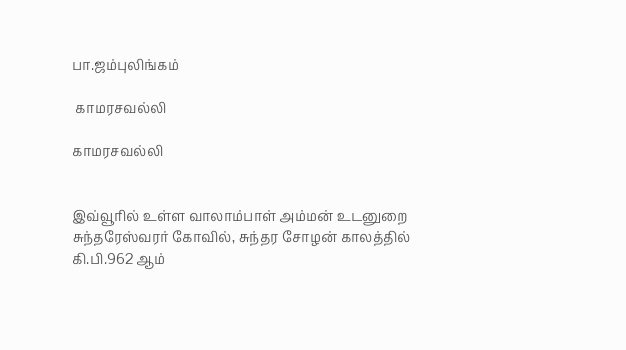பா.ஜம்புலிங்கம்

 காமரசவல்லி

காமரசவல்லி


இவ்வூரில் உள்ள வாலாம்பாள் அம்மன் உடனுறை சுந்தரேஸ்வரர் கோவில், சுந்தர சோழன் காலத்தில் கி.பி.962 ஆம்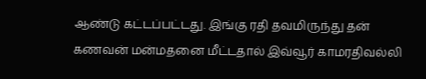ஆண்டு கட்டப்பட்டது. இங்கு ரதி தவமிருந்து தன் கணவன் மன்மதனை மீட்டதால் இவ்வூர் காமரதிவல்லி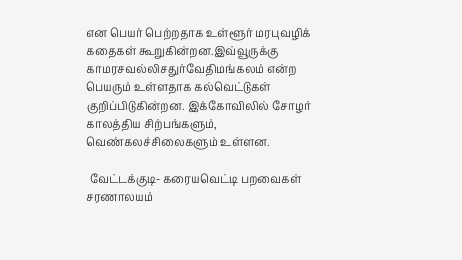என பெயர் பெற்றதாக உள்ளூர் மரபுவழிக் கதைகள் கூறுகின்றன.இவ்வூருக்கு காமரசவல்லிசதுர்வேதிமங்கலம் என்ற பெயரும் உள்ளதாக கல்வெட்டுகள் குறிப்பிடுகின்றன. இக்கோவிலில் சோழர் காலத்திய சிற்பங்களும், வெண்கலச்சிலைகளும் உள்ளன.

 வேட்டக்குடி- கரையவெட்டி பறவைகள் சரணாலயம்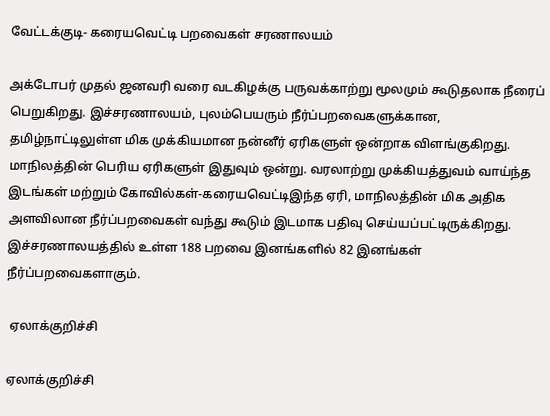வேட்டக்குடி- கரையவெட்டி பறவைகள் சரணாலயம்

அக்டோபர் முதல் ஜனவரி வரை வடகிழக்கு பருவக்காற்று மூலமும் கூடுதலாக நீரைப் பெறுகிறது. இச்சரணாலயம், புலம்பெயரும் நீர்ப்பறவைகளுக்கான, தமிழ்நாட்டிலுள்ள மிக முக்கியமான நன்னீர் ஏரிகளுள் ஒன்றாக விளங்குகிறது. மாநிலத்தின் பெரிய ஏரிகளுள் இதுவும் ஒன்று. வரலாற்று முக்கியத்துவம் வாய்ந்த இடங்கள் மற்றும் கோவில்கள்-கரையவெட்டிஇந்த ஏரி, மாநிலத்தின் மிக அதிக அளவிலான நீர்ப்பறவைகள் வந்து கூடும் இடமாக பதிவு செய்யப்பட்டிருக்கிறது. இச்சரணாலயத்தில் உள்ள 188 பறவை இனங்களில் 82 இனங்கள் நீர்ப்பறவைகளாகும்.

 ஏலாக்குறிச்சி

ஏலாக்குறிச்சி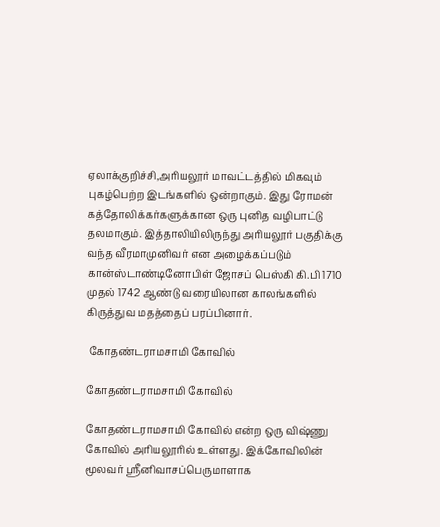ஏலாக்குறிச்சி,அரியலூர் மாவட்டத்தில் மிகவும் புகழ்பெற்ற இடங்களில் ஒன்றாகும். இது ரோமன் கத்தோலிக்கர்களுக்கான ஒரு புனித வழிபாட்டு தலமாகும். இத்தாலியிலிருந்து அரியலூர் பகுதிக்கு வந்த வீரமாமுனிவர் என அழைக்கப்படும் கான்ஸ்டாண்டினோபிள் ஜோசப் பெஸ்கி கி.பி 1710 முதல் 1742 ஆண்டு வரையிலான காலங்களில் கிருத்துவ மதத்தைப் பரப்பினார்.

 கோதண்டராமசாமி கோவில்

கோதண்டராமசாமி கோவில்

கோதண்டராமசாமி கோவில் என்ற ஒரு விஷ்ணு கோவில் அரியலூரில் உள்ளது. இக்கோவிலின் மூலவர் ஸ்ரீனிவாசப்பெருமாளாக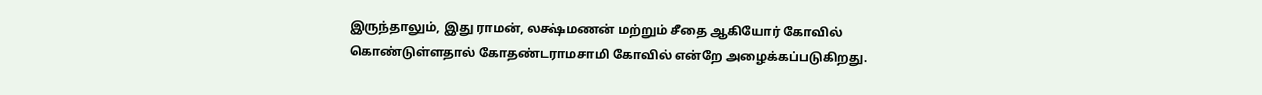இருந்தாலும், இது ராமன், லக்ஷ்மணன் மற்றும் சீதை ஆகியோர் கோவில் கொண்டுள்ளதால் கோதண்டராமசாமி கோவில் என்றே அழைக்கப்படுகிறது.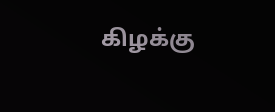கிழக்கு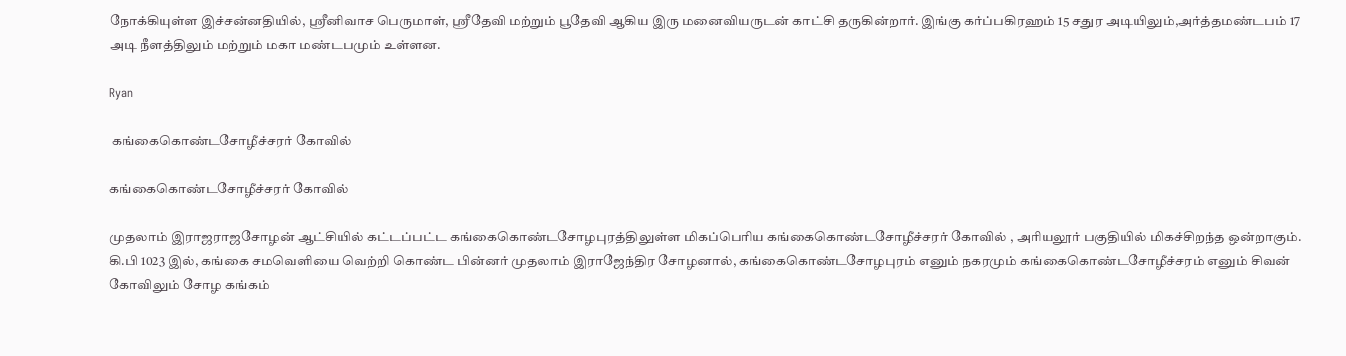நோக்கியுள்ள இச்சன்னதியில், ஸ்ரீனிவாச பெருமாள், ஸ்ரீதேவி மற்றும் பூதேவி ஆகிய இரு மனைவியருடன் காட்சி தருகின்றார். இங்கு கர்ப்பகிரஹம் 15 சதுர அடியிலும்,அர்த்தமண்டபம் 17 அடி நீளத்திலும் மற்றும் மகா மண்டபமும் உள்ளன.

Ryan

 கங்கைகொண்டசோழீச்சரர் கோவில்

கங்கைகொண்டசோழீச்சரர் கோவில்

முதலாம் இராஜராஜசோழன் ஆட்சியில் கட்டப்பட்ட கங்கைகொண்டசோழபுரத்திலுள்ள மிகப்பெரிய கங்கைகொண்டசோழீச்சரர் கோவில் , அரியலூர் பகுதியில் மிகச்சிறந்த ஒன்றாகும். கி.பி 1023 இல், கங்கை சமவெளியை வெற்றி கொண்ட பின்னர் முதலாம் இராஜேந்திர சோழனால், கங்கைகொண்டசோழபுரம் எனும் நகரமும் கங்கைகொண்டசோழீச்சரம் எனும் சிவன் கோவிலும் சோழ கங்கம்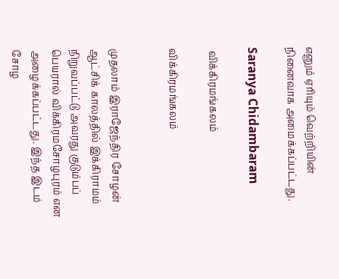எனும் ஏரியும் வெற்றியின் நினைவாக அமைக்கப்பட்டது.

Saranya Chidambaram

 விக்கிரமங்கலம்

விக்கிரமங்கலம்


முதலாம் இராஜேந்திர சோழன் ஆட்சிக் காலத்தில் இக்கிராமம் நிறுவப்பட்டு அவரது குடும்பப் பெயரால் விக்கிரமசோழபுரம் என அழைக்கப்பட்டது. இந்த இடம் சோழ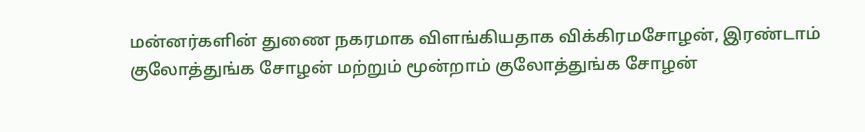மன்னர்களின் துணை நகரமாக விளங்கியதாக விக்கிரமசோழன், இரண்டாம் குலோத்துங்க சோழன் மற்றும் மூன்றாம் குலோத்துங்க சோழன்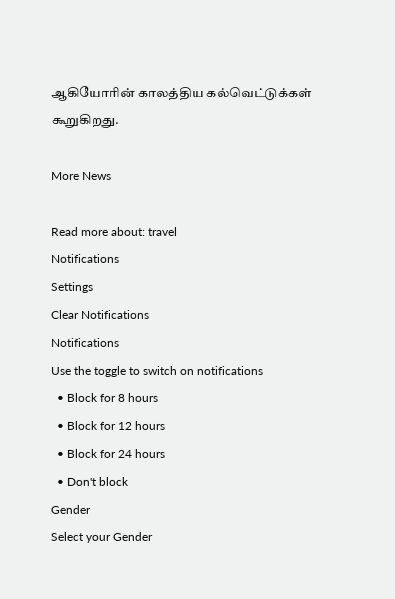ஆகியோரின் காலத்திய கல்வெட்டுக்கள் கூறுகிறது.

More News

Read more about: travel
Notifications
Settings
Clear Notifications
Notifications
Use the toggle to switch on notifications
  • Block for 8 hours
  • Block for 12 hours
  • Block for 24 hours
  • Don't block
Gender
Select your Gender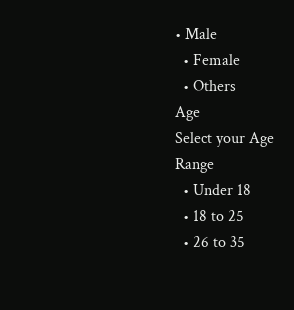• Male
  • Female
  • Others
Age
Select your Age Range
  • Under 18
  • 18 to 25
  • 26 to 35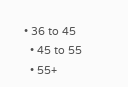• 36 to 45
  • 45 to 55
  • 55+